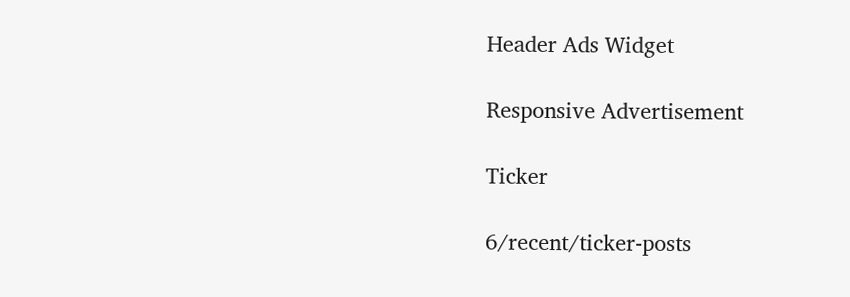Header Ads Widget

Responsive Advertisement

Ticker

6/recent/ticker-posts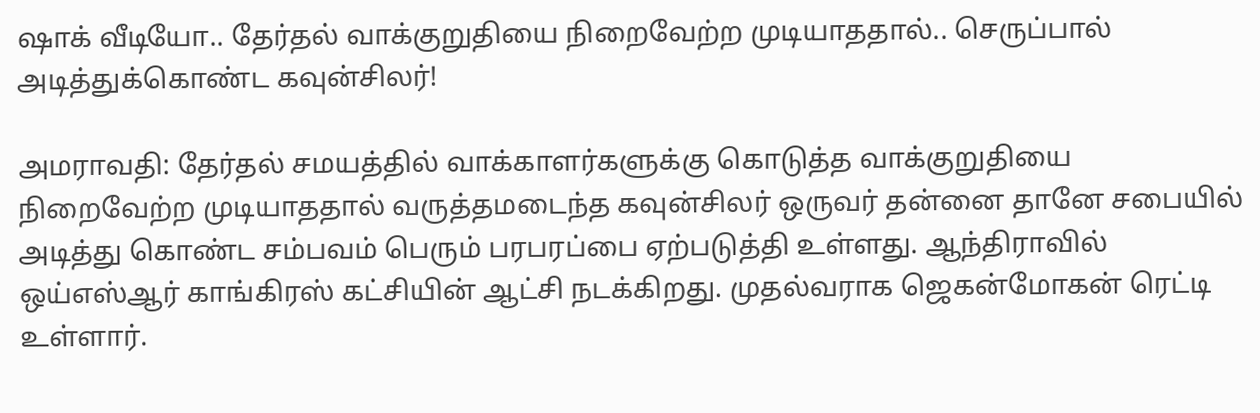ஷாக் வீடியோ.. தேர்தல் வாக்குறுதியை நிறைவேற்ற முடியாததால்.. செருப்பால் அடித்துக்கொண்ட கவுன்சிலர்!

அமராவதி: தேர்தல் சமயத்தில் வாக்காளர்களுக்கு கொடுத்த வாக்குறுதியை நிறைவேற்ற முடியாததால் வருத்தமடைந்த கவுன்சிலர் ஒருவர் தன்னை தானே சபையில் அடித்து கொண்ட சம்பவம் பெரும் பரபரப்பை ஏற்படுத்தி உள்ளது. ஆந்திராவில் ஒய்எஸ்ஆர் காங்கிரஸ் கட்சியின் ஆட்சி நடக்கிறது. முதல்வராக ஜெகன்மோகன் ரெட்டி உள்ளார்.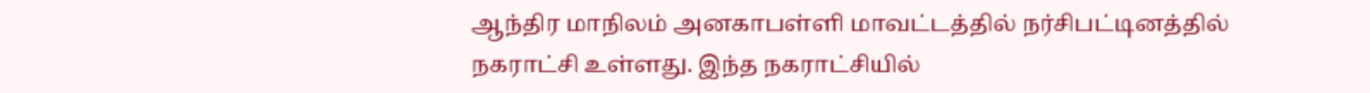ஆந்திர மாநிலம் அனகாபள்ளி மாவட்டத்தில் நர்சிபட்டினத்தில் நகராட்சி உள்ளது. இந்த நகராட்சியில்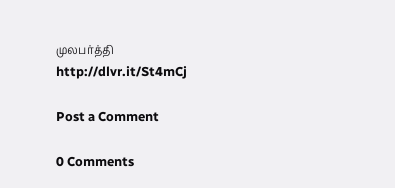முலபர்த்தி
http://dlvr.it/St4mCj

Post a Comment

0 Comments